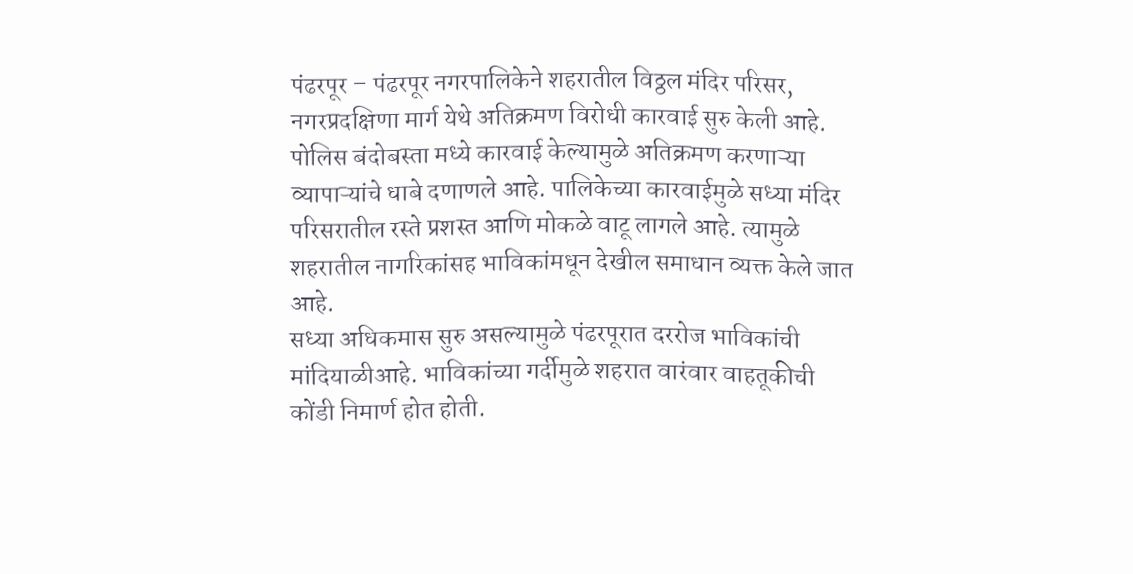पंढरपूर – पंढरपूर नगरपालिकेने शहरातील विठ्ठल मंदिर परिसर, नगरप्रदक्षिणा मार्ग येथे अतिक्रमण विरोधी कारवाई सुरु केली आहे. पोलिस बंदोबस्ता मध्ये कारवाई केल्यामुळे अतिक्रमण करणाऱ्या व्यापाऱ्यांचे धाबे दणाणले आहे. पालिकेच्या कारवाईमुळे सध्या मंदिर परिसरातील रस्ते प्रशस्त आणि मोकळे वाटू लागले आहे. त्यामुळे शहरातील नागरिकांसह भाविकांमधून देखील समाधान व्यक्त केले जात आहे.
सध्या अधिकमास सुरु असल्यामुळे पंढरपूरात दररोज भाविकांची मांदियाळीआहे. भाविकांच्या गर्दीमुळे शहरात वारंवार वाहतूकीची कोंडी निमार्ण होत होती.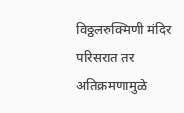विठ्ठलरुक्मिणी मंदिर परिसरात तर अतिक्रमणामुळे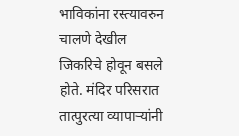भाविकांना रस्त्यावरुन चालणे देखील जिकरिचे होवून बसले होते. मंदिर परिसरात तात्पुरत्या व्यापाऱ्यांनी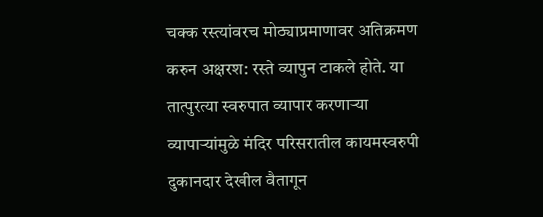चक्क रस्त्यांवरच मोठ्याप्रमाणावर अतिक्रमण करुन अक्षरश: रस्ते व्यापुन टाकले होते. या तात्पुरत्या स्वरुपात व्यापार करणाऱ्या व्यापाऱ्यांमुळे मंदिर परिसरातील कायमस्वरुपी दुकानदार देखील वैतागून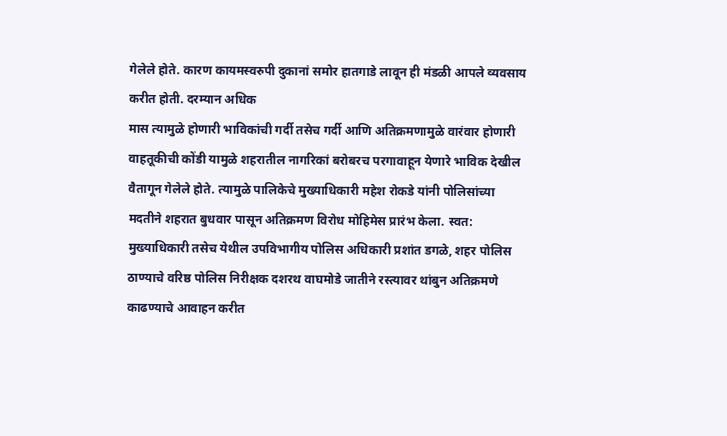गेलेले होते. कारण कायमस्वरुपी दुकानां समोर हातगाडे लावून ही मंडळी आपले व्यवसाय करीत होती. दरम्यान अधिक
मास त्यामुळे होणारी भाविकांची गर्दी तसेच गर्दी आणि अतिक्रमणामुळे वारंवार होणारी वाहतूकीची कोंडी यामुळे शहरातील नागरिकां बरोबरच परगावाहून येणारे भाविक देखील वैतागून गेलेले होते. त्यामुळे पालिकेचे मुख्याधिकारी महेश रोकडे यांनी पोलिसांच्या मदतीने शहरात बुधवार पासून अतिक्रमण विरोध मोहिमेस प्रारंभ केला. स्वत: मुख्याधिकारी तसेच येथील उपविभागीय पोलिस अधिकारी प्रशांत डगळे, शहर पोलिस ठाण्याचे वरिष्ठ पोलिस निरीक्षक दशरथ वाघमोडे जातीने रस्त्यावर थांबुन अतिक्रमणे काढण्याचे आवाहन करीत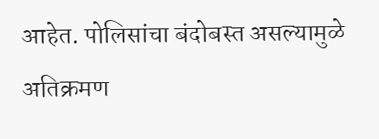आहेत. पोलिसांचा बंदोबस्त असल्यामुळे अतिक्रमण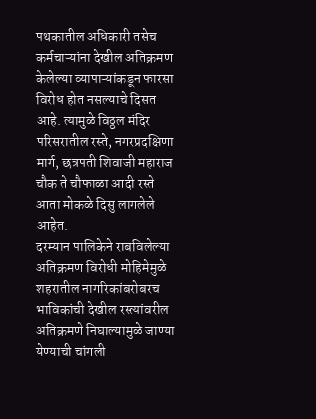पथकातील अधिकारी तसेच कर्मचाऱ्यांना देखील अतिक्रमण केलेल्या व्यापाऱ्यांकडून फारसा विरोध होत नसल्याचे दिसत आहे. त्यामुळे विठ्ठल मंदिर परिसरातील रस्ते, नगरप्रदक्षिणा मार्ग, छत्रपती शिवाजी महाराज चौक ते चौफाळा आदी रस्ते आता मोकळे दिसु लागलेले आहेत.
दरम्यान पालिकेने राबविलेल्या अतिक्रमण विरोधी मोहिमेमुळे शहरातील नागरिकांबरोबरच भाविकांची देखील रस्त्यांवरील अतिक्रमणे निघाल्यामुळे जाण्या येण्याची चांगली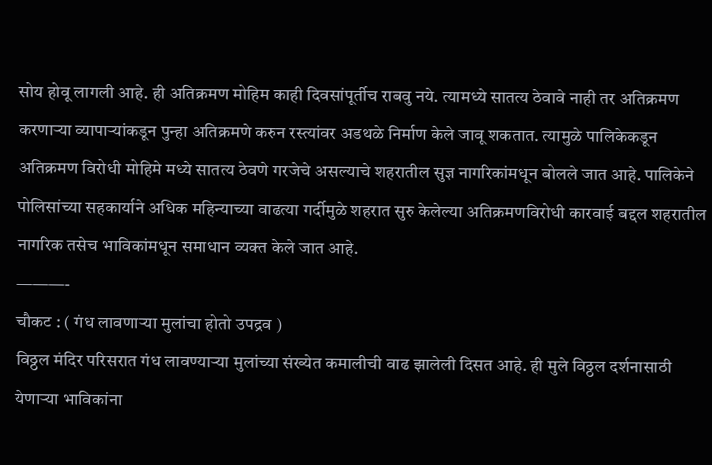सोय होवू लागली आहे. ही अतिक्रमण मोहिम काही दिवसांपूर्तीच राबवु नये. त्यामध्ये सातत्य ठेवावे नाही तर अतिक्रमण करणाऱ्या व्यापाऱ्यांकडून पुन्हा अतिक्रमणे करुन रस्त्यांवर अडथळे निर्माण केले जावू शकतात. त्यामुळे पालिकेकडून अतिक्रमण विरोधी मोहिमे मध्ये सातत्य ठेवणे गरजेचे असल्याचे शहरातील सुज्ञ नागरिकांमधून बोलले जात आहे. पालिकेने पोलिसांच्या सहकार्याने अधिक महिन्याच्या वाढत्या गर्दीमुळे शहरात सुरु केलेल्या अतिक्रमणविरोधी कारवाई बद्दल शहरातील नागरिक तसेच भाविकांमधून समाधान व्यक्त केले जात आहे.
———-
चौकट : ( गंध लावणाऱ्या मुलांचा होतो उपद्रव )
विठ्ठल मंदिर परिसरात गंध लावण्याऱ्या मुलांच्या संख्येत कमालीची वाढ झालेली दिसत आहे. ही मुले विठ्ठल दर्शनासाठी येणाऱ्या भाविकांना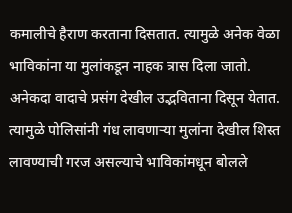कमालीचे हैराण करताना दिसतात. त्यामुळे अनेक वेळा भाविकांना या मुलांकडून नाहक त्रास दिला जातो. अनेकदा वादाचे प्रसंग देखील उद्भविताना दिसून येतात. त्यामुळे पोलिसांनी गंध लावणाऱ्या मुलांना देखील शिस्त लावण्याची गरज असल्याचे भाविकांमधून बोलले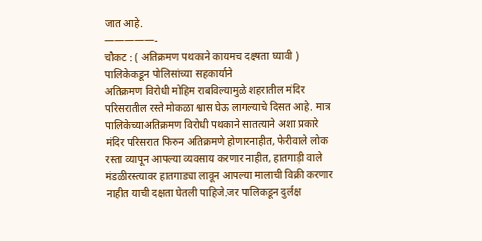जात आहे.
—————-
चौकट : ( अतिक्रमण पथकाने कायमच दक्ष्षता घ्यावी )
पालिकेकडून पोलिसांच्या सहकार्याने
अतिक्रमण विरोधी मोहिम राबविल्यामुळे शहरातील मंदिर परिसरातील रस्ते मोकळा श्वास घेऊ लागल्याचे दिसत आहे. मात्र पालिकेच्याअतिक्रमण विरोधी पथकाने सातत्याने अशा प्रकारे मंदिर परिसरात फिरुन अतिक्रमणे होणारनाहीत, फेरीवाले लोक रस्ता व्यापून आपल्या व्यवसाय करणार नाहीत, हातगाड़ी वाले मंडळीरस्त्यावर हातगाड्या लावून आपल्या मालाची विक्री करणार नाहीत याची दक्षता घेतली पाहिजे.जर पालिकडून दुर्लक्ष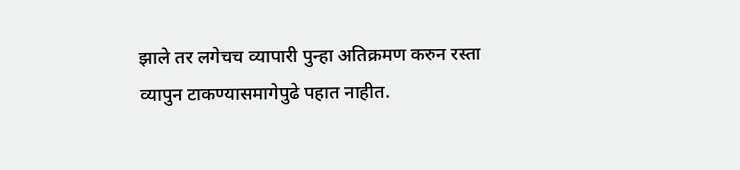झाले तर लगेचच व्यापारी पुन्हा अतिक्रमण करुन रस्ता व्यापुन टाकण्यासमागेपुढे पहात नाहीत.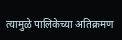त्यामुळे पालिकेच्या अतिक्रमण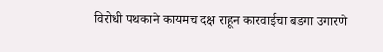विरोधी पथकाने कायमच दक्ष राहून कारवाईचा बडगा उगारणे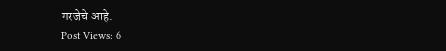गरजेचे आहे.
Post Views: 6